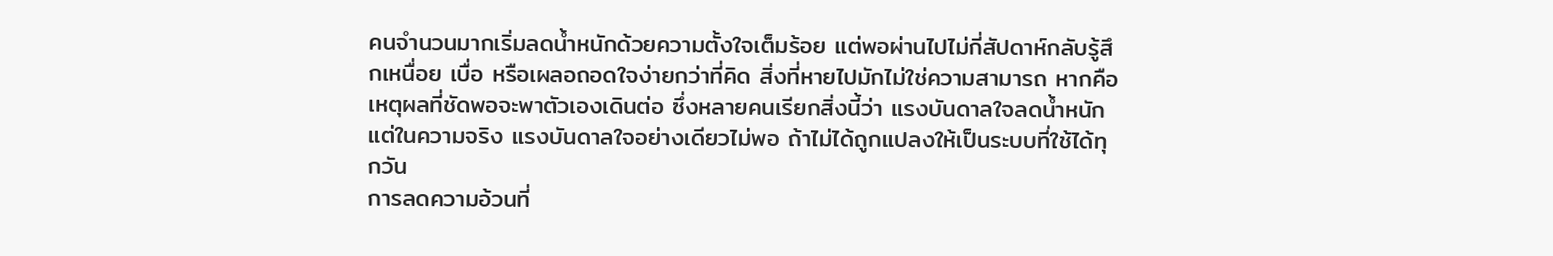คนจำนวนมากเริ่มลดน้ำหนักด้วยความตั้งใจเต็มร้อย แต่พอผ่านไปไม่กี่สัปดาห์กลับรู้สึกเหนื่อย เบื่อ หรือเผลอถอดใจง่ายกว่าที่คิด สิ่งที่หายไปมักไม่ใช่ความสามารถ หากคือเหตุผลที่ชัดพอจะพาตัวเองเดินต่อ ซึ่งหลายคนเรียกสิ่งนี้ว่า แรงบันดาลใจลดน้ำหนัก แต่ในความจริง แรงบันดาลใจอย่างเดียวไม่พอ ถ้าไม่ได้ถูกแปลงให้เป็นระบบที่ใช้ได้ทุกวัน
การลดความอ้วนที่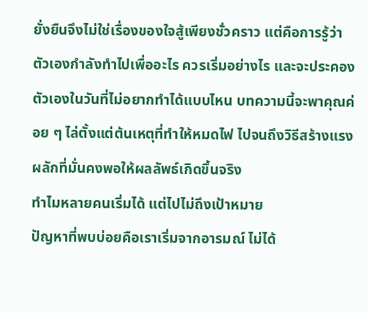ยั่งยืนจึงไม่ใช่เรื่องของใจสู้เพียงชั่วคราว แต่คือการรู้ว่าตัวเองกำลังทำไปเพื่ออะไร ควรเริ่มอย่างไร และจะประคองตัวเองในวันที่ไม่อยากทำได้แบบไหน บทความนี้จะพาคุณค่อย ๆ ไล่ตั้งแต่ต้นเหตุที่ทำให้หมดไฟ ไปจนถึงวิธีสร้างแรงผลักที่มั่นคงพอให้ผลลัพธ์เกิดขึ้นจริง
ทำไมหลายคนเริ่มได้ แต่ไปไม่ถึงเป้าหมาย
ปัญหาที่พบบ่อยคือเราเริ่มจากอารมณ์ ไม่ได้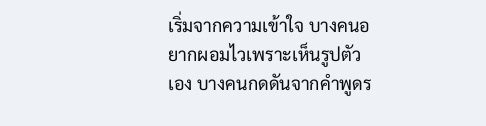เริ่มจากความเข้าใจ บางคนอยากผอมไวเพราะเห็นรูปตัวเอง บางคนกดดันจากคำพูดร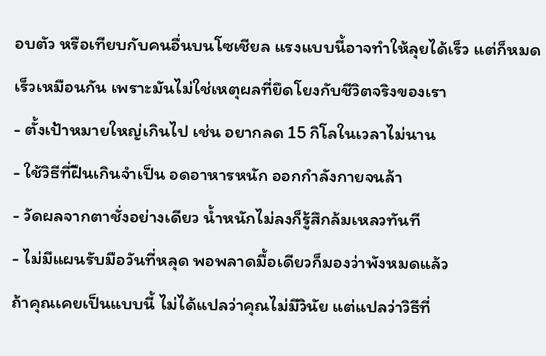อบตัว หรือเทียบกับคนอื่นบนโซเชียล แรงแบบนี้อาจทำให้ลุยได้เร็ว แต่ก็หมดเร็วเหมือนกัน เพราะมันไม่ใช่เหตุผลที่ยึดโยงกับชีวิตจริงของเรา
- ตั้งเป้าหมายใหญ่เกินไป เช่น อยากลด 15 กิโลในเวลาไม่นาน
- ใช้วิธีที่ฝืนเกินจำเป็น อดอาหารหนัก ออกกำลังกายจนล้า
- วัดผลจากตาชั่งอย่างเดียว น้ำหนักไม่ลงก็รู้สึกล้มเหลวทันที
- ไม่มีแผนรับมือวันที่หลุด พอพลาดมื้อเดียวก็มองว่าพังหมดแล้ว
ถ้าคุณเคยเป็นแบบนี้ ไม่ได้แปลว่าคุณไม่มีวินัย แต่แปลว่าวิธีที่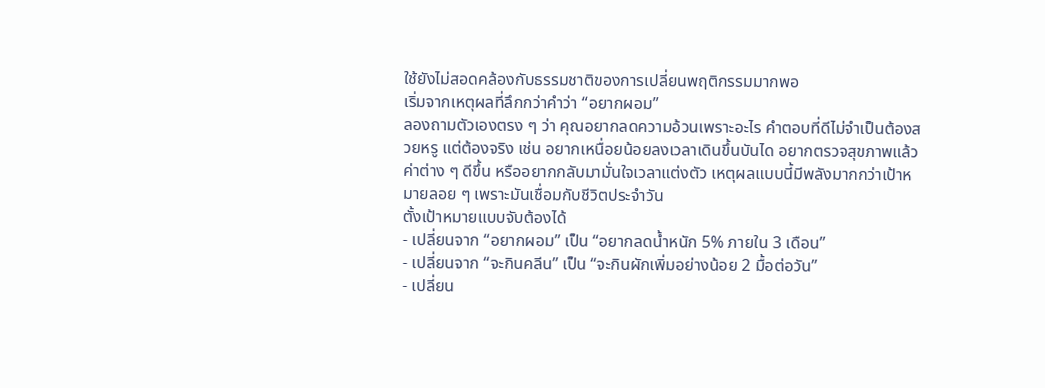ใช้ยังไม่สอดคล้องกับธรรมชาติของการเปลี่ยนพฤติกรรมมากพอ
เริ่มจากเหตุผลที่ลึกกว่าคำว่า “อยากผอม”
ลองถามตัวเองตรง ๆ ว่า คุณอยากลดความอ้วนเพราะอะไร คำตอบที่ดีไม่จำเป็นต้องสวยหรู แต่ต้องจริง เช่น อยากเหนื่อยน้อยลงเวลาเดินขึ้นบันได อยากตรวจสุขภาพแล้วค่าต่าง ๆ ดีขึ้น หรืออยากกลับมามั่นใจเวลาแต่งตัว เหตุผลแบบนี้มีพลังมากกว่าเป้าหมายลอย ๆ เพราะมันเชื่อมกับชีวิตประจำวัน
ตั้งเป้าหมายแบบจับต้องได้
- เปลี่ยนจาก “อยากผอม” เป็น “อยากลดน้ำหนัก 5% ภายใน 3 เดือน”
- เปลี่ยนจาก “จะกินคลีน” เป็น “จะกินผักเพิ่มอย่างน้อย 2 มื้อต่อวัน”
- เปลี่ยน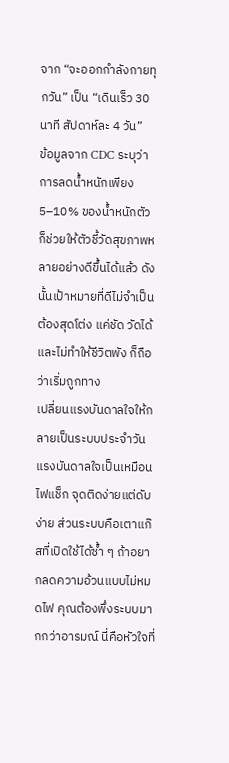จาก “จะออกกำลังกายทุกวัน” เป็น “เดินเร็ว 30 นาที สัปดาห์ละ 4 วัน”
ข้อมูลจาก CDC ระบุว่า การลดน้ำหนักเพียง 5–10% ของน้ำหนักตัว ก็ช่วยให้ตัวชี้วัดสุขภาพหลายอย่างดีขึ้นได้แล้ว ดังนั้นเป้าหมายที่ดีไม่จำเป็นต้องสุดโต่ง แค่ชัด วัดได้ และไม่ทำให้ชีวิตพัง ก็ถือว่าเริ่มถูกทาง
เปลี่ยนแรงบันดาลใจให้กลายเป็นระบบประจำวัน
แรงบันดาลใจเป็นเหมือนไฟแช็ก จุดติดง่ายแต่ดับง่าย ส่วนระบบคือเตาแก๊สที่เปิดใช้ได้ซ้ำ ๆ ถ้าอยากลดความอ้วนแบบไม่หมดไฟ คุณต้องพึ่งระบบมากกว่าอารมณ์ นี่คือหัวใจที่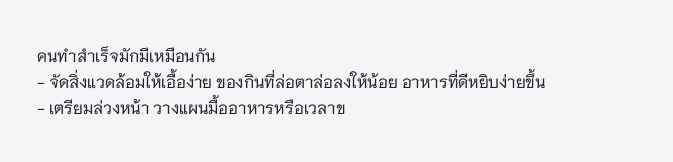คนทำสำเร็จมักมีเหมือนกัน
- จัดสิ่งแวดล้อมให้เอื้อง่าย ของกินที่ล่อตาล่อลงให้น้อย อาหารที่ดีหยิบง่ายขึ้น
- เตรียมล่วงหน้า วางแผนมื้ออาหารหรือเวลาข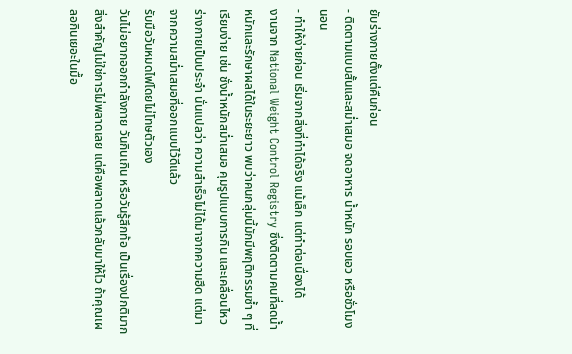ยับร่างกายตั้งแต่คืนก่อน
- ติดตามแบบสั้นและสม่ำเสมอ จดอาหาร น้ำหนัก รอบเอว หรือชั่วโมงนอน
- ทำให้ง่ายก่อน เริ่มจากสิ่งที่ทำได้จริง แม้เล็ก แต่ทำต่อเนื่องได้
งานจาก National Weight Control Registry ซึ่งติดตามคนที่ลดน้ำหนักและรักษาผลได้ในระยะยาว พบว่าคนกลุ่มนี้มักมีพฤติกรรมซ้ำ ๆ ที่เรียบง่าย เช่น ชั่งน้ำหนักสม่ำเสมอ คุมรูปแบบการกิน และเคลื่อนไหวร่างกายเป็นประจำ นั่นแปลว่า ความสำเร็จไม่ได้มาจากความฮึด แต่มาจากความสม่ำเสมอที่ออกแบบไว้ดีแล้ว
รับมือวันหมดไฟโดยไม่โทษตัวเอง
วันไม่อยากออกกำลังกาย วันกินเกิน หรือวันรู้สึกท้อ เป็นเรื่องปกติมาก สิ่งสำคัญไม่ใช่การไม่พลาดเลย แต่คือพลาดแล้วกลับมาให้ไว ถ้าคุณเผลอกินเยอะในมื้อ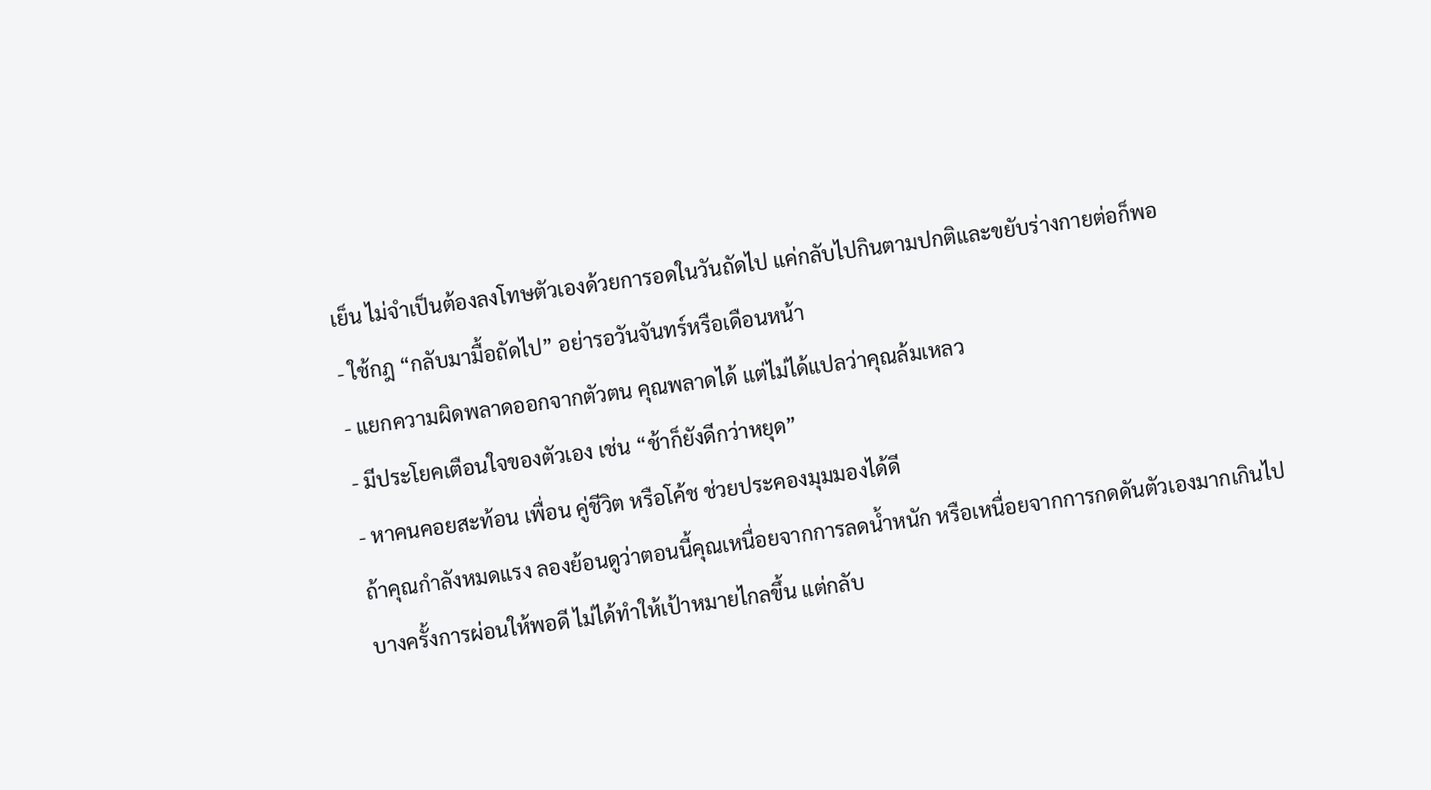เย็น ไม่จำเป็นต้องลงโทษตัวเองด้วยการอดในวันถัดไป แค่กลับไปกินตามปกติและขยับร่างกายต่อก็พอ
- ใช้กฎ “กลับมามื้อถัดไป” อย่ารอวันจันทร์หรือเดือนหน้า
- แยกความผิดพลาดออกจากตัวตน คุณพลาดได้ แต่ไม่ได้แปลว่าคุณล้มเหลว
- มีประโยคเตือนใจของตัวเอง เช่น “ช้าก็ยังดีกว่าหยุด”
- หาคนคอยสะท้อน เพื่อน คู่ชีวิต หรือโค้ช ช่วยประคองมุมมองได้ดี
ถ้าคุณกำลังหมดแรง ลองย้อนดูว่าตอนนี้คุณเหนื่อยจากการลดน้ำหนัก หรือเหนื่อยจากการกดดันตัวเองมากเกินไป บางครั้งการผ่อนให้พอดี ไม่ได้ทำให้เป้าหมายไกลขึ้น แต่กลับ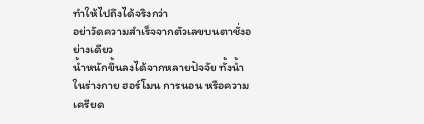ทำให้ไปถึงได้จริงกว่า
อย่าวัดความสำเร็จจากตัวเลขบนตาชั่งอย่างเดียว
น้ำหนักขึ้นลงได้จากหลายปัจจัย ทั้งน้ำในร่างกาย ฮอร์โมน การนอน หรือความเครียด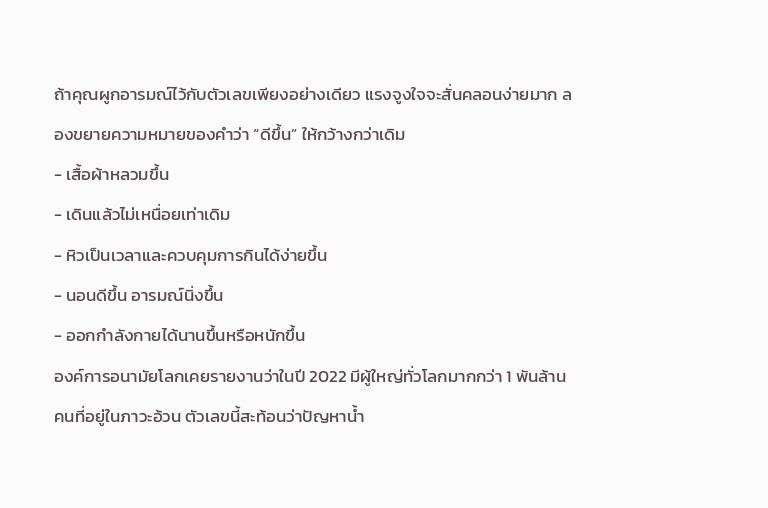ถ้าคุณผูกอารมณ์ไว้กับตัวเลขเพียงอย่างเดียว แรงจูงใจจะสั่นคลอนง่ายมาก ลองขยายความหมายของคำว่า “ดีขึ้น” ให้กว้างกว่าเดิม
- เสื้อผ้าหลวมขึ้น
- เดินแล้วไม่เหนื่อยเท่าเดิม
- หิวเป็นเวลาและควบคุมการกินได้ง่ายขึ้น
- นอนดีขึ้น อารมณ์นิ่งขึ้น
- ออกกำลังกายได้นานขึ้นหรือหนักขึ้น
องค์การอนามัยโลกเคยรายงานว่าในปี 2022 มีผู้ใหญ่ทั่วโลกมากกว่า 1 พันล้านคนที่อยู่ในภาวะอ้วน ตัวเลขนี้สะท้อนว่าปัญหาน้ำ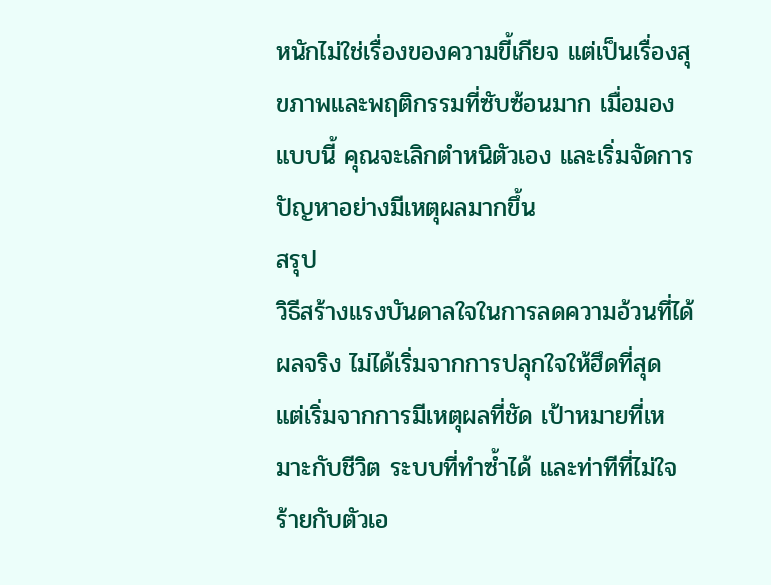หนักไม่ใช่เรื่องของความขี้เกียจ แต่เป็นเรื่องสุขภาพและพฤติกรรมที่ซับซ้อนมาก เมื่อมองแบบนี้ คุณจะเลิกตำหนิตัวเอง และเริ่มจัดการปัญหาอย่างมีเหตุผลมากขึ้น
สรุป
วิธีสร้างแรงบันดาลใจในการลดความอ้วนที่ได้ผลจริง ไม่ได้เริ่มจากการปลุกใจให้ฮึดที่สุด แต่เริ่มจากการมีเหตุผลที่ชัด เป้าหมายที่เหมาะกับชีวิต ระบบที่ทำซ้ำได้ และท่าทีที่ไม่ใจร้ายกับตัวเอ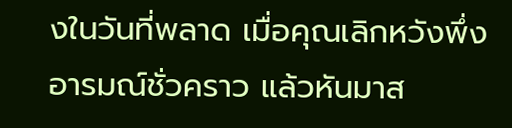งในวันที่พลาด เมื่อคุณเลิกหวังพึ่งอารมณ์ชั่วคราว แล้วหันมาส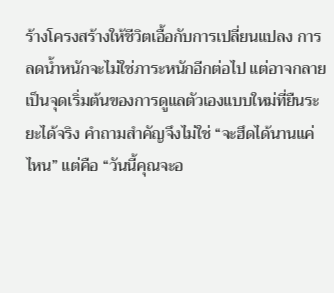ร้างโครงสร้างให้ชีวิตเอื้อกับการเปลี่ยนแปลง การลดน้ำหนักจะไม่ใช่ภาระหนักอีกต่อไป แต่อาจกลายเป็นจุดเริ่มต้นของการดูแลตัวเองแบบใหม่ที่ยืนระยะได้จริง คำถามสำคัญจึงไม่ใช่ “จะฮึดได้นานแค่ไหน” แต่คือ “วันนี้คุณจะอ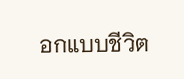อกแบบชีวิต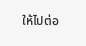ให้ไปต่อ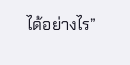ได้อย่างไร”